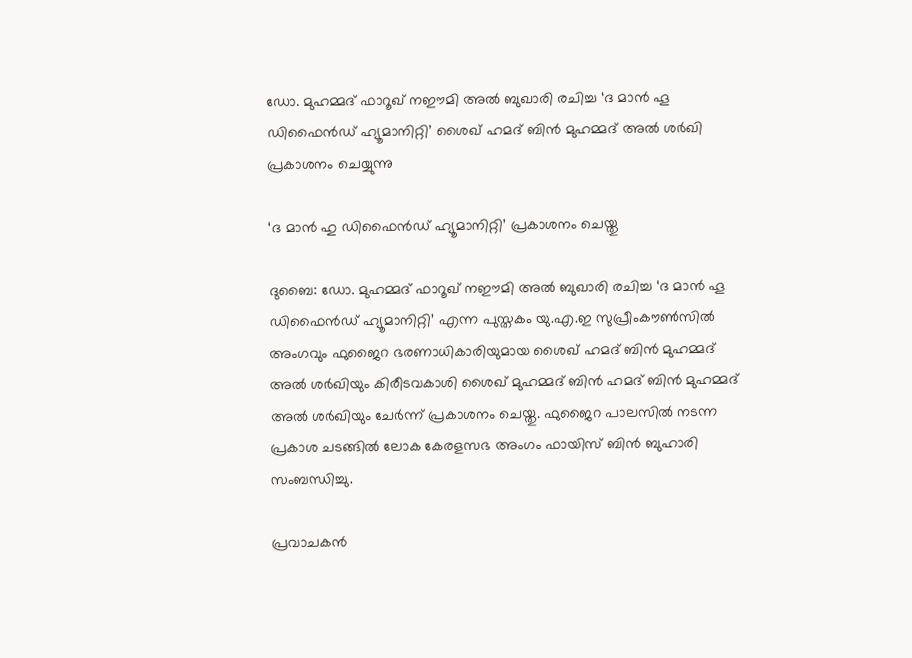ഡോ. മുഹമ്മദ് ഫാറൂഖ് നഈമി അൽ ബുഖാരി രചിച്ച ‘ദ മാൻ ഹൂ ഡിഫൈൻഡ് ഹ്യൂമാനിറ്റി’ ശൈഖ് ഹമദ് ബിൻ മുഹമ്മദ് അൽ ശർഖി പ്രകാശനം ചെയ്യുന്നു

‘ദ മാൻ ഹു ഡിഫൈൻഡ് ഹ്യൂമാനിറ്റി’ പ്രകാശനം ചെയ്തു

ദുബൈ: ഡോ. മുഹമ്മദ് ഫാറൂഖ് നഈമി അൽ ബുഖാരി രചിച്ച ‘ദ മാൻ ഹൂ ഡിഫൈൻഡ് ഹ്യൂമാനിറ്റി’ എന്ന പുസ്തകം യു.എ.ഇ സുപ്രീംകൗൺസിൽ അംഗവും ഫുജൈറ ഭരണാധികാരിയുമായ ശൈഖ് ഹമദ് ബിൻ മുഹമ്മദ് അൽ ശർഖിയും കിരീടവകാശി ശൈഖ് മുഹമ്മദ് ബിൻ ഹമദ് ബിൻ മുഹമ്മദ് അൽ ശർഖിയും ചേർന്ന് പ്രകാശനം ചെയ്തു. ഫുജൈറ പാലസിൽ നടന്ന പ്രകാശ ചടങ്ങിൽ ലോക കേരളസഭ അംഗം ഫായിസ് ബിൻ ബുഹാരി സംബന്ധിച്ചു.

പ്രവാചകൻ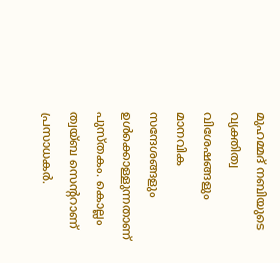മുഹമ്മദ് നബിയുടെ വ്യക്തിത്വ വിശേഷങ്ങളും മാനവിക സന്ദേശങ്ങളും ഉൾക്കൊള്ളുന്നതാണ് പുസ്തകം. കൊല്ലം ത്വയ്ബ സെന്‍ററാണ് പ്രസാധകർ.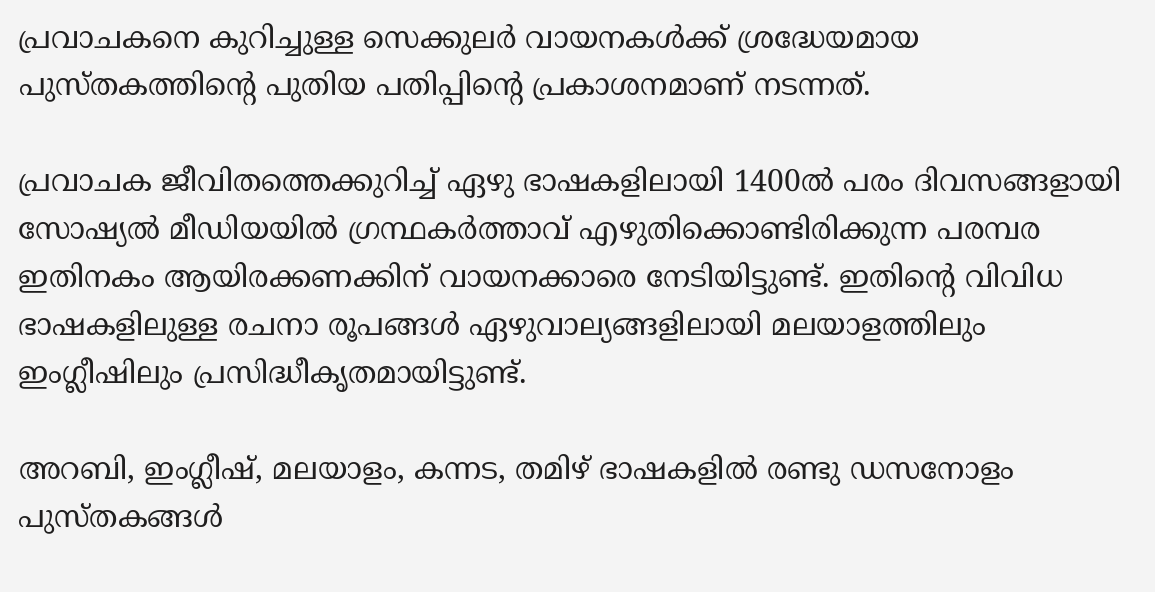പ്രവാചകനെ കുറിച്ചുള്ള സെക്കുലർ വായനകൾക്ക് ശ്രദ്ധേയമായ പുസ്തകത്തിന്‍റെ പുതിയ പതിപ്പിന്‍റെ പ്രകാശനമാണ് നടന്നത്.

പ്രവാചക ജീവിതത്തെക്കുറിച്ച് ഏഴു ഭാഷകളിലായി 1400ൽ പരം ദിവസങ്ങളായി സോഷ്യൽ മീഡിയയിൽ ഗ്രന്ഥകർത്താവ് എഴുതിക്കൊണ്ടിരിക്കുന്ന പരമ്പര ഇതിനകം ആയിരക്കണക്കിന് വായനക്കാരെ നേടിയിട്ടുണ്ട്. ഇതിന്‍റെ വിവിധ ഭാഷകളിലുള്ള രചനാ രൂപങ്ങൾ ഏഴുവാല്യങ്ങളിലായി മലയാളത്തിലും ഇംഗ്ലീഷിലും പ്രസിദ്ധീകൃതമായിട്ടുണ്ട്.

അറബി, ഇംഗ്ലീഷ്, മലയാളം, കന്നട, തമിഴ് ഭാഷകളിൽ രണ്ടു ഡസനോളം പുസ്തകങ്ങൾ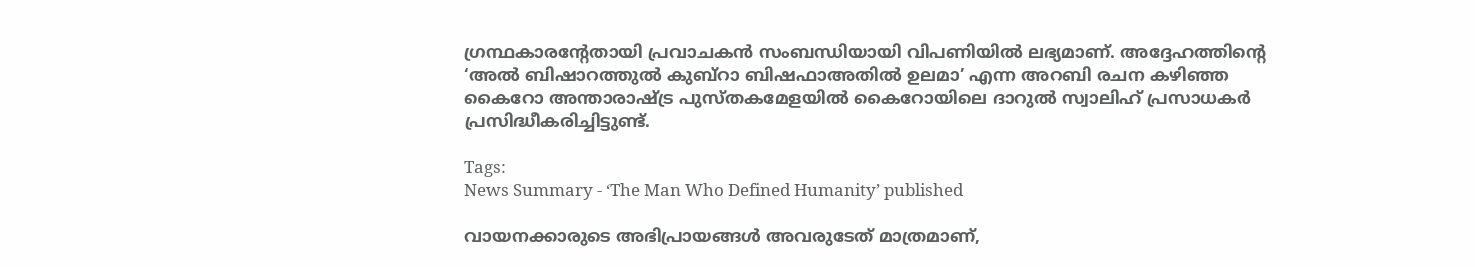ഗ്രന്ഥകാരന്റേതായി പ്രവാചകൻ സംബന്ധിയായി വിപണിയിൽ ലഭ്യമാണ്. അദ്ദേഹത്തിന്‍റെ ‘അൽ ബിഷാറത്തുൽ കുബ്റാ ബിഷഫാഅതിൽ ഉലമാ’ എന്ന അറബി രചന കഴിഞ്ഞ കൈറോ അന്താരാഷ്ട്ര പുസ്തകമേളയിൽ കൈറോയിലെ ദാറുൽ സ്വാലിഹ് പ്രസാധകർ പ്രസിദ്ധീകരിച്ചിട്ടുണ്ട്.

Tags:
News Summary - ‘The Man Who Defined Humanity’ published

വായനക്കാരുടെ അഭിപ്രായങ്ങള്‍ അവരുടേത് മാത്രമാണ്,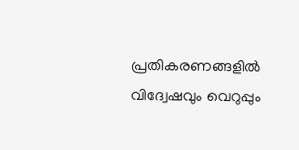പ്രതികരണങ്ങളിൽ വിദ്വേഷവും വെറുപ്പും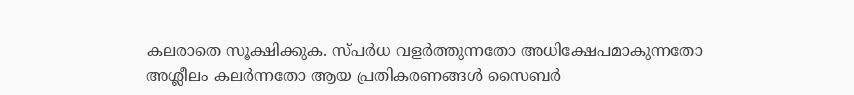കലരാതെ സൂക്ഷിക്കുക. സ്പർധ വളർത്തുന്നതോ അധിക്ഷേപമാകുന്നതോ അശ്ലീലം കലർന്നതോ ആയ പ്രതികരണങ്ങൾ സൈബർ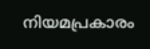നിയമപ്രകാരം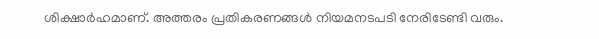ശിക്ഷാർഹമാണ്. അത്തരം പ്രതികരണങ്ങൾ നിയമനടപടി നേരിടേണ്ടി വരും.